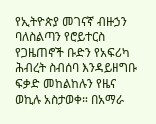የኢትዮጵያ መገናኛ ብዙኃን ባለስልጣን የሮይተርስ የጋዜጠኖች ቡድን የአፍሪካ ሕብረት ስብሰባ እንዳይዘግቡ ፍቃድ መከልከሉን የዜና ወኪሉ አስታወቀ። በአማራ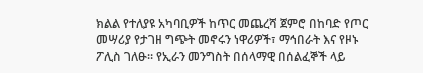ክልል የተለያዩ አካባቢዎች ከጥር መጨረሻ ጀምሮ በከባድ የጦር መሣሪያ የታገዘ ግጭት መኖሩን ነዋሪዎች፣ ማኅበራት እና የዞኑ ፖሊስ ገለፁ። የኢራን መንግስት በሰላማዊ በሰልፈኞች ላይ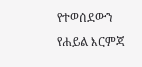የተወሰደውን የሐይል እርምጃ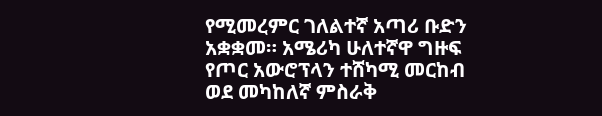የሚመረምር ገለልተኛ አጣሪ ቡድን አቋቋመ። አሜሪካ ሁለተኛዋ ግዙፍ የጦር አውሮፕላን ተሸካሚ መርከብ ወደ መካከለኛ ምስራቅ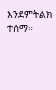እንደምትልክ ተሰማ።